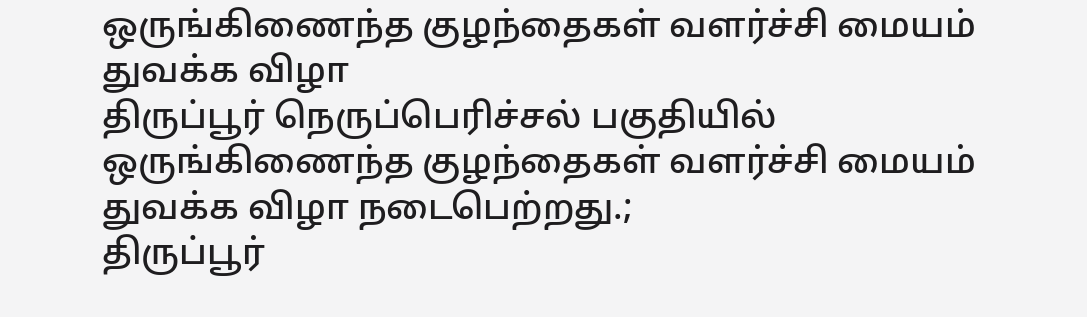ஒருங்கிணைந்த குழந்தைகள் வளர்ச்சி மையம் துவக்க விழா
திருப்பூர் நெருப்பெரிச்சல் பகுதியில் ஒருங்கிணைந்த குழந்தைகள் வளர்ச்சி மையம் துவக்க விழா நடைபெற்றது.;
திருப்பூர்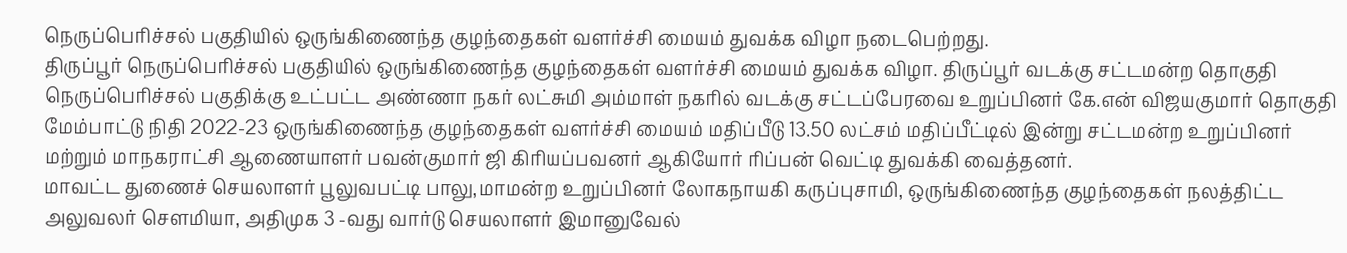நெருப்பெரிச்சல் பகுதியில் ஒருங்கிணைந்த குழந்தைகள் வளர்ச்சி மையம் துவக்க விழா நடைபெற்றது.
திருப்பூர் நெருப்பெரிச்சல் பகுதியில் ஒருங்கிணைந்த குழந்தைகள் வளர்ச்சி மையம் துவக்க விழா. திருப்பூர் வடக்கு சட்டமன்ற தொகுதி நெருப்பெரிச்சல் பகுதிக்கு உட்பட்ட அண்ணா நகர் லட்சுமி அம்மாள் நகரில் வடக்கு சட்டப்பேரவை உறுப்பினர் கே.என் விஜயகுமார் தொகுதி மேம்பாட்டு நிதி 2022-23 ஒருங்கிணைந்த குழந்தைகள் வளர்ச்சி மையம் மதிப்பீடு 13.50 லட்சம் மதிப்பீட்டில் இன்று சட்டமன்ற உறுப்பினர் மற்றும் மாநகராட்சி ஆணையாளர் பவன்குமார் ஜி கிரியப்பவனர் ஆகியோர் ரிப்பன் வெட்டி துவக்கி வைத்தனர்.
மாவட்ட துணைச் செயலாளர் பூலுவபட்டி பாலு,மாமன்ற உறுப்பினர் லோகநாயகி கருப்புசாமி, ஒருங்கிணைந்த குழந்தைகள் நலத்திட்ட அலுவலர் சௌமியா, அதிமுக 3 -வது வார்டு செயலாளர் இமானுவேல்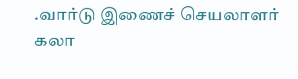.வார்டு இணைச் செயலாளர் கலா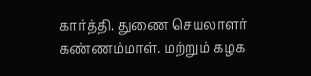கார்த்தி. துணை செயலாளர் கண்ணம்மாள். மற்றும் கழக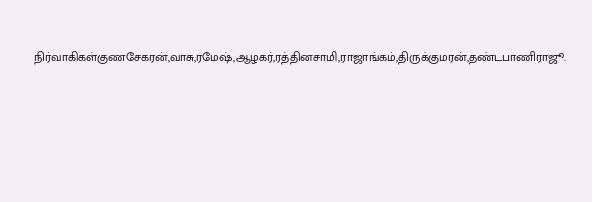நிர்வாகிகள்குணசேகரன்,வாசு,ரமேஷ்,ஆழகர்,ரத்தினசாமி,ராஜாங்கம்,திருக்குமரன்,தண்டபாணிராஜூ.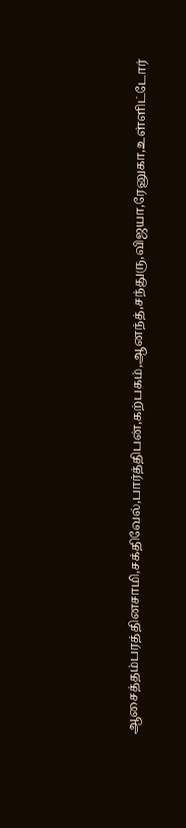ஆசைத்தம்பரத்தினசாமி,சக்திவேல்,பார்த்திபன்,கற்பகம்,ஆனந்த்,சந்துரு,விஜயா,ரேனுகா,உள்ளிட்டோர்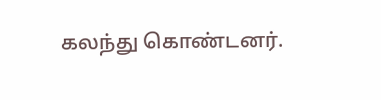கலந்து கொண்டனர்.